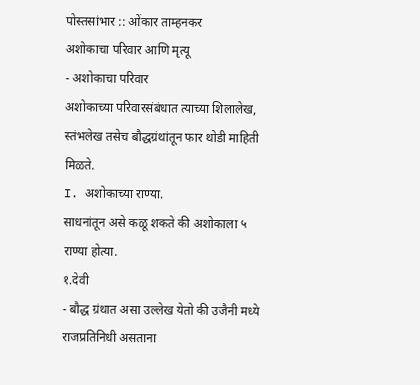पोस्तसांभार :: ओंकार ताम्हनकर
अशोकाचा परिवार आणि मृत्यू
- अशोकाचा परिवार
अशोकाच्या परिवारसंबंधात त्याच्या शिलालेख, स्तंभलेख तसेच बौद्धग्रंथांतून फार थोडी माहिती मिळते.
I. अशोकाच्या राण्या.
साधनांतून असे कळू शकते की अशोकाला ५ राण्या होत्या.
१.देवी
- बौद्ध ग्रंथात असा उल्लेख येतो की उजैनी मध्ये राजप्रतिनिधी असताना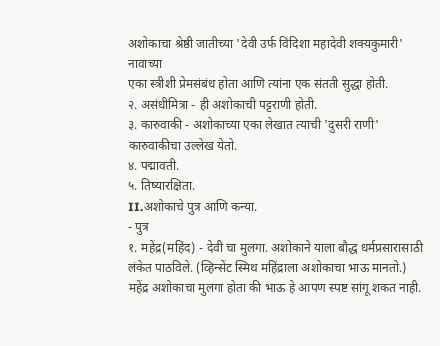अशोकाचा श्रेष्ठी जातीच्या 'देवी उर्फ विदिशा महादेवी शक्यकुमारी' नावाच्या
एका स्त्रीशी प्रेमसंबंध होता आणि त्यांना एक संतती सुद्धा होती.
२. असंधीमित्रा - ही अशोकाची पट्टराणी होती.
३. कारुवाकी - अशोकाच्या एका लेखात त्याची 'दुसरी राणी' कारुवाकीचा उल्लेख येतो.
४. पद्मावती.
५. तिष्यारक्षिता.
II.अशोकाचे पुत्र आणि कन्या.
- पुत्र
१. महेंद्र(महिंद) - देवी चा मुलगा. अशोकाने याला बौद्ध धर्मप्रसारासाठी लंकेत पाठविले. (व्हिन्सेंट स्मिथ महिंद्राला अशोकाचा भाऊ मानतो.)
महेंद्र अशोकाचा मुलगा होता की भाऊ हे आपण स्पष्ट सांगू शकत नाही.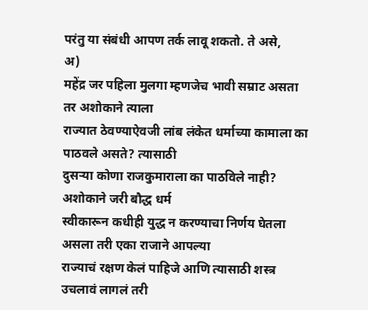परंतु या संबंधी आपण तर्क लावू शकतो. ते असे,
अ)
महेंद्र जर पहिला मुलगा म्हणजेच भावी सम्राट असता तर अशोकाने त्याला
राज्यात ठेवण्याऐवजी लांब लंकेत धर्माच्या कामाला का पाठवले असते? त्यासाठी
दुसऱ्या कोणा राजकुमाराला का पाठविले नाही? अशोकाने जरी बौद्ध धर्म
स्वीकारून कधीही युद्ध न करण्याचा निर्णय घेतला असला तरी एका राजाने आपल्या
राज्याचं रक्षण केलं पाहिजे आणि त्यासाठी शस्त्र उचलावं लागलं तरी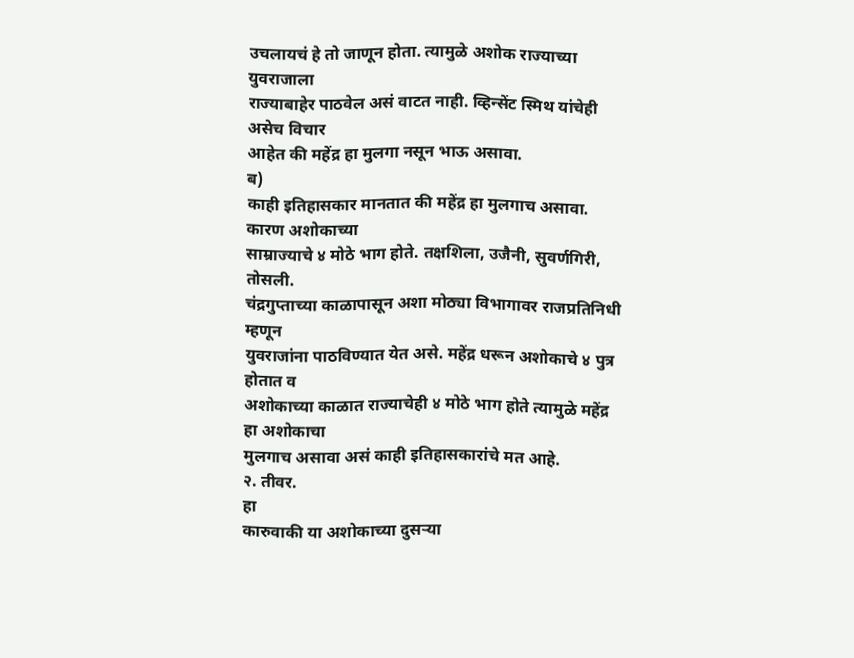उचलायचं हे तो जाणून होता. त्यामुळे अशोक राज्याच्या युवराजाला
राज्याबाहेर पाठवेल असं वाटत नाही. व्हिन्सेंट स्मिथ यांचेही असेच विचार
आहेत की महेंद्र हा मुलगा नसून भाऊ असावा.
ब)
काही इतिहासकार मानतात की महेंद्र हा मुलगाच असावा. कारण अशोकाच्या
साम्राज्याचे ४ मोठे भाग होते. तक्षशिला, उजैनी, सुवर्णगिरी, तोसली.
चंद्रगुप्ताच्या काळापासून अशा मोठ्या विभागावर राजप्रतिनिधी म्हणून
युवराजांना पाठविण्यात येत असे. महेंद्र धरून अशोकाचे ४ पुत्र होतात व
अशोकाच्या काळात राज्याचेही ४ मोठे भाग होते त्यामुळे महेंद्र हा अशोकाचा
मुलगाच असावा असं काही इतिहासकारांचे मत आहे.
२. तीवर.
हा
कारुवाकी या अशोकाच्या दुसऱ्या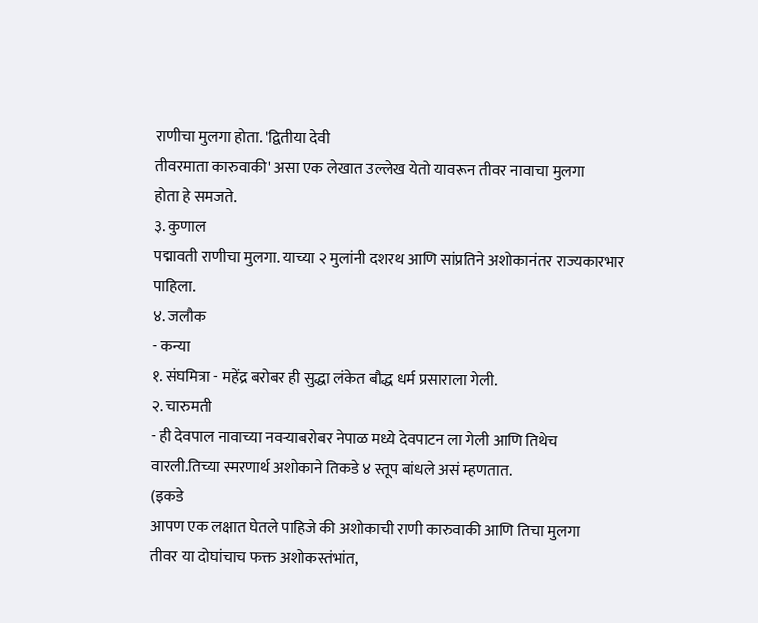राणीचा मुलगा होता. 'द्वितीया देवी
तीवरमाता कारुवाकी' असा एक लेखात उल्लेख येतो यावरून तीवर नावाचा मुलगा
होता हे समजते.
३. कुणाल
पद्मावती राणीचा मुलगा. याच्या २ मुलांनी दशरथ आणि सांप्रतिने अशोकानंतर राज्यकारभार पाहिला.
४. जलौक
- कन्या
१. संघमित्रा - महेंद्र बरोबर ही सुद्धा लंकेत बौद्ध धर्म प्रसाराला गेली.
२. चारुमती
- ही देवपाल नावाच्या नवऱ्याबरोबर नेपाळ मध्ये देवपाटन ला गेली आणि तिथेच
वारली.तिच्या स्मरणार्थ अशोकाने तिकडे ४ स्तूप बांधले असं म्हणतात.
(इकडे
आपण एक लक्षात घेतले पाहिजे की अशोकाची राणी कारुवाकी आणि तिचा मुलगा
तीवर या दोघांचाच फक्त अशोकस्तंभांत,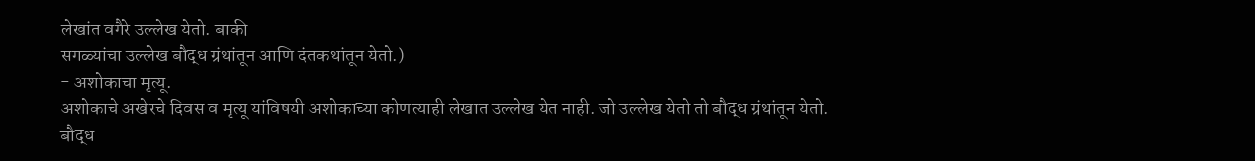लेखांत वगैरे उल्लेख येतो. बाकी
सगळ्यांचा उल्लेख बौद्ध ग्रंथांतून आणि दंतकथांतून येतो.)
- अशोकाचा मृत्यू.
अशोकाचे अखेरचे दिवस व मृत्यू यांविषयी अशोकाच्या कोणत्याही लेखात उल्लेख येत नाही. जो उल्लेख येतो तो बौद्ध ग्रंथांतून येतो.
बौद्ध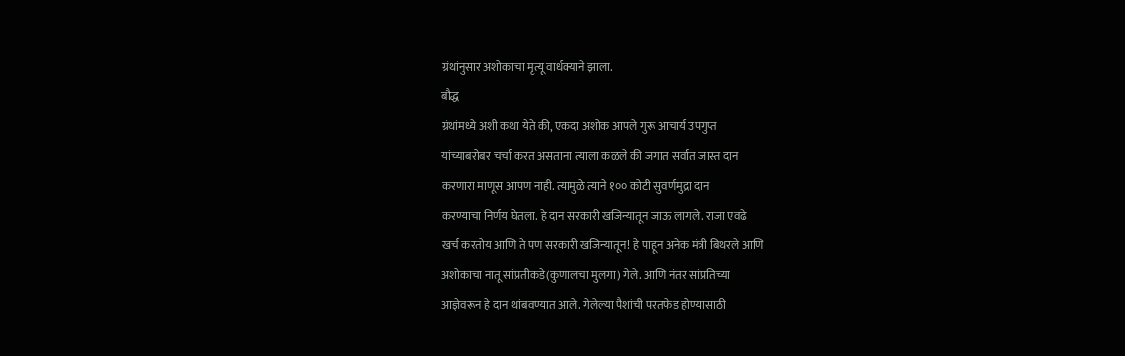ग्रंथांनुसार अशोकाचा मृत्यू वार्धक्याने झाला.
बौद्ध
ग्रंथांमध्ये अशी कथा येते की, एकदा अशोक आपले गुरू आचार्य उपगुप्त
यांच्याबरोबर चर्चा करत असताना त्याला कळले की जगात सर्वात जास्त दान
करणारा माणूस आपण नाही. त्यामुळे त्याने १०० कोटी सुवर्णमुद्रा दान
करण्याचा निर्णय घेतला. हे दान सरकारी खजिन्यातून जाऊ लागले. राजा एवढे
खर्च करतोय आणि ते पण सरकारी खजिन्यातून! हे पाहून अनेक मंत्री बिथरले आणि
अशोकाचा नातू सांप्रतीकडे(कुणालचा मुलगा) गेले. आणि नंतर सांप्रतिच्या
आज्ञेवरून हे दान थांबवण्यात आले. गेलेल्या पैशांची परतफेड होण्यासाठी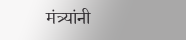मंत्र्यांनी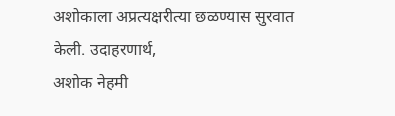अशोकाला अप्रत्यक्षरीत्या छळण्यास सुरवात केली. उदाहरणार्थ,
अशोक नेहमी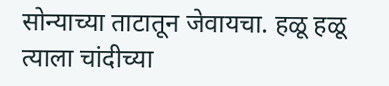सोन्याच्या ताटातून जेवायचा. हळू हळू त्याला चांदीच्या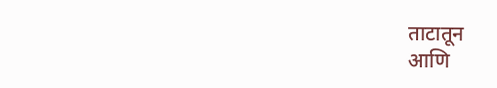ताटातून
आणि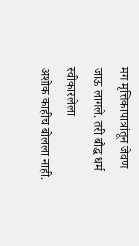मग मृत्तिकापात्रांतून जेवण जाऊ लागले. तरी बौद्ध धर्म स्वीकारलेला
अशोक काहीच बोलला नाही.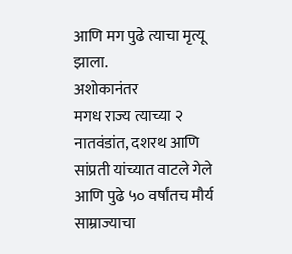आणि मग पुढे त्याचा मृत्यू झाला.
अशोकानंतर
मगध राज्य त्याच्या २ नातवंडांत, दशरथ आणि सांप्रती यांच्यात वाटले गेले
आणि पुढे ५० वर्षांतच मौर्य साम्राज्याचा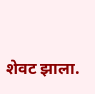शेवट झाला.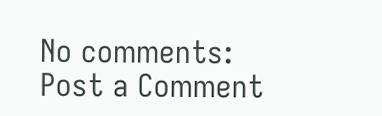No comments:
Post a Comment